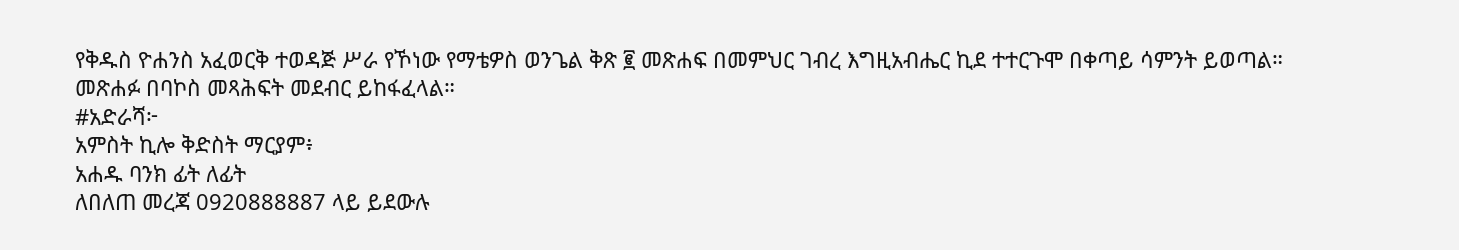የቅዱስ ዮሐንስ አፈወርቅ ተወዳጅ ሥራ የኾነው የማቴዎስ ወንጌል ቅጽ ፪ መጽሐፍ በመምህር ገብረ እግዚአብሔር ኪደ ተተርጉሞ በቀጣይ ሳምንት ይወጣል።
መጽሐፉ በባኮስ መጻሕፍት መደብር ይከፋፈላል።
#አድራሻ፦
አምስት ኪሎ ቅድስት ማርያም፥
አሐዱ ባንክ ፊት ለፊት
ለበለጠ መረጃ 0920888887 ላይ ይደውሉ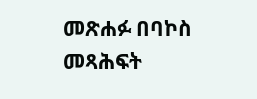መጽሐፉ በባኮስ መጻሕፍት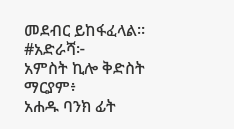መደብር ይከፋፈላል።
#አድራሻ፦
አምስት ኪሎ ቅድስት ማርያም፥
አሐዱ ባንክ ፊት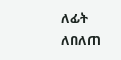ለፊት
ለበለጠ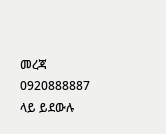መረጃ 0920888887 ላይ ይደውሉ